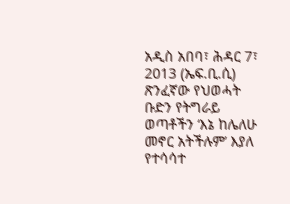አዲስ አበባ፣ ሕዳር 7፣ 2013 (ኤፍ.ቢ.ሲ) ጽንፈኛው የህወሓት ቡድን የትግራይ ወጣቶችን ‘እኔ ከሌለሁ መኖር አትችሉም’ እያለ የተሳሳተ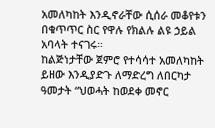አመለካከት እንዲኖራቸው ሲሰራ መቆየቱን በቁጥጥር ስር የዋሉ የክልሉ ልዩ ኃይል አባላት ተናገሩ።
ከልጅነታቸው ጀምሮ የተሳሳተ አመለካከት ይዘው እንዲያድጉ ለማድረግ ለበርካታ ዓመታት “ህወሓት ከወደቀ መኖር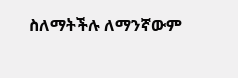ስለማትችሉ ለማንኛውም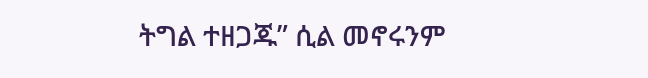ትግል ተዘጋጁ” ሲል መኖሩንም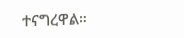ተናግረዋል።